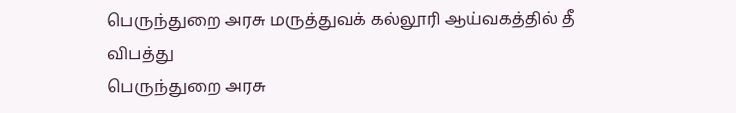பெருந்துறை அரசு மருத்துவக் கல்லூரி ஆய்வகத்தில் தீ விபத்து
பெருந்துறை அரசு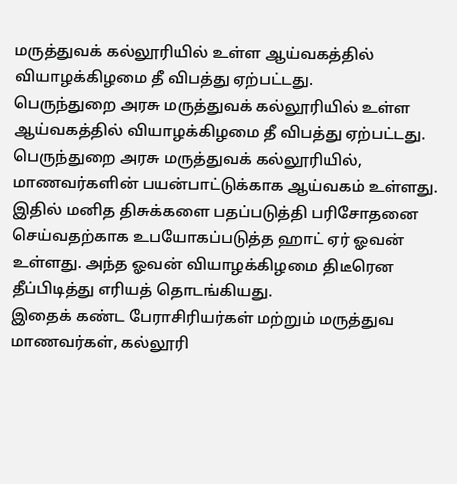மருத்துவக் கல்லூரியில் உள்ள ஆய்வகத்தில் வியாழக்கிழமை தீ விபத்து ஏற்பட்டது.
பெருந்துறை அரசு மருத்துவக் கல்லூரியில் உள்ள ஆய்வகத்தில் வியாழக்கிழமை தீ விபத்து ஏற்பட்டது.
பெருந்துறை அரசு மருத்துவக் கல்லூரியில், மாணவர்களின் பயன்பாட்டுக்காக ஆய்வகம் உள்ளது. இதில் மனித திசுக்களை பதப்படுத்தி பரிசோதனை செய்வதற்காக உபயோகப்படுத்த ஹாட் ஏர் ஓவன் உள்ளது. அந்த ஓவன் வியாழக்கிழமை திடீரென தீப்பிடித்து எரியத் தொடங்கியது.
இதைக் கண்ட பேராசிரியர்கள் மற்றும் மருத்துவ மாணவர்கள், கல்லூரி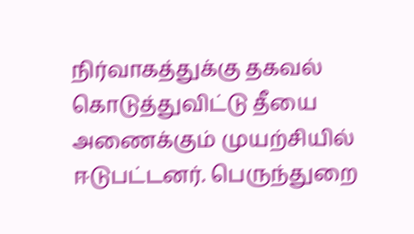நிர்வாகத்துக்கு தகவல் கொடுத்துவிட்டு தீயை அணைக்கும் முயற்சியில் ஈடுபட்டனர். பெருந்துறை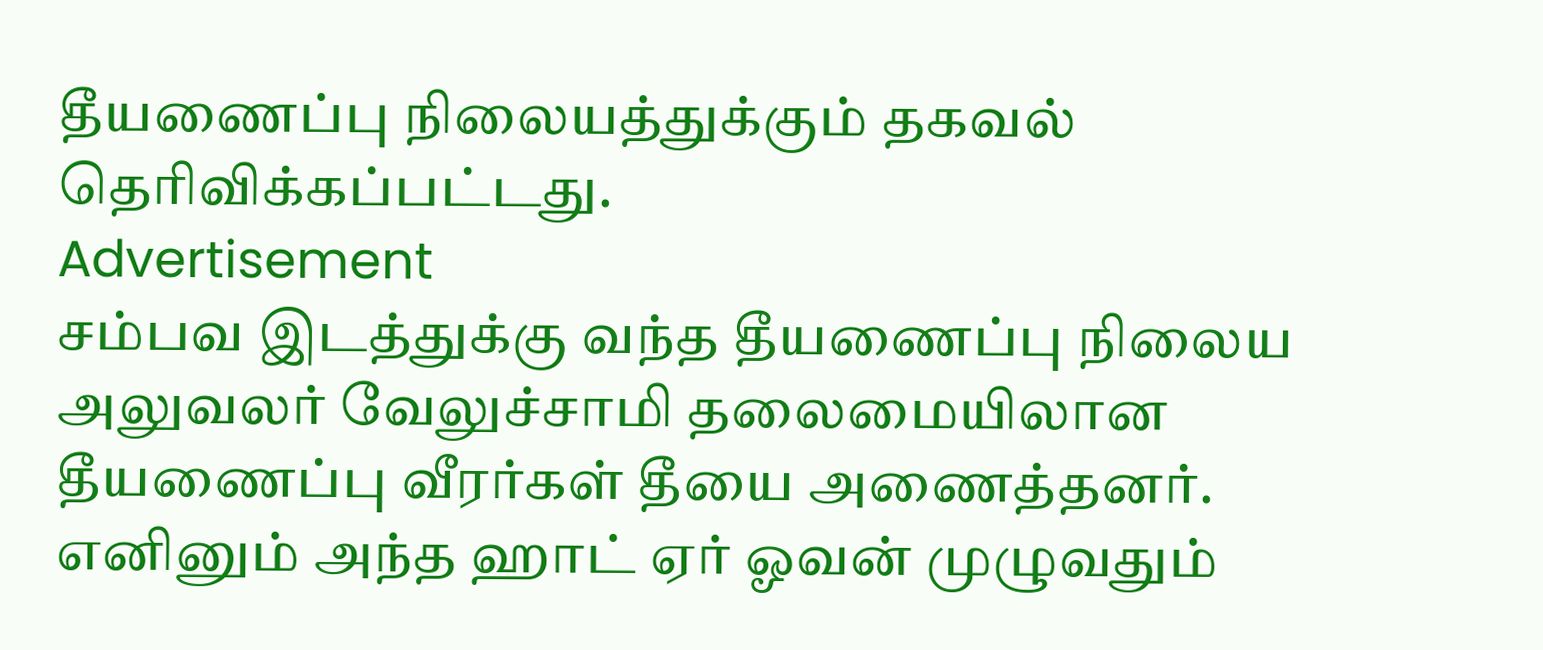தீயணைப்பு நிலையத்துக்கும் தகவல் தெரிவிக்கப்பட்டது.
Advertisement
சம்பவ இடத்துக்கு வந்த தீயணைப்பு நிலைய அலுவலர் வேலுச்சாமி தலைமையிலான தீயணைப்பு வீரர்கள் தீயை அணைத்தனர். எனினும் அந்த ஹாட் ஏர் ஓவன் முழுவதும்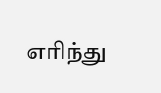எரிந்து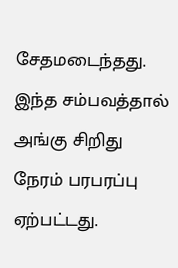சேதமடைந்தது. இந்த சம்பவத்தால் அங்கு சிறிது நேரம் பரபரப்பு ஏற்பட்டது.